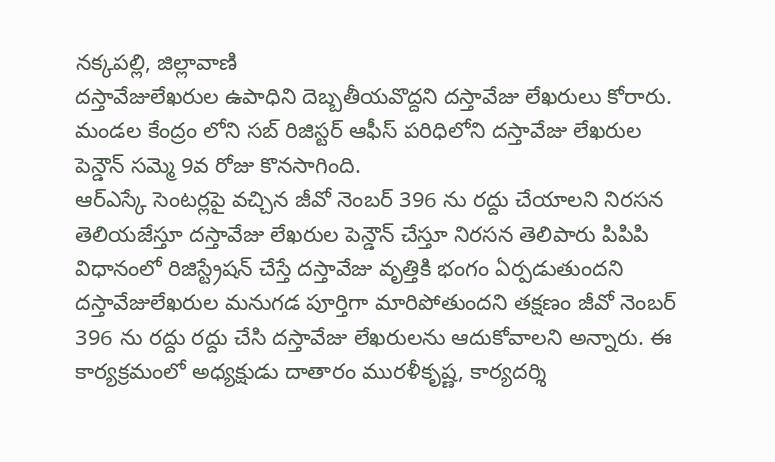నక్కపల్లి, జిల్లావాణి
దస్తావేజులేఖరుల ఉపాధిని దెబ్బతీయవొద్దని దస్తావేజు లేఖరులు కోరారు.
మండల కేంద్రం లోని సబ్ రిజిస్టర్ ఆఫీస్ పరిధిలోని దస్తావేజు లేఖరుల పెన్డౌన్ సమ్మె 9వ రోజు కొనసాగింది.
ఆర్ఎస్కే సెంటర్లపై వచ్చిన జీవో నెంబర్ 396 ను రద్దు చేయాలని నిరసన తెలియజేస్తూ దస్తావేజు లేఖరుల పెన్డౌన్ చేస్తూ నిరసన తెలిపారు పిపిపి విధానంలో రిజిస్ట్రేషన్ చేస్తే దస్తావేజు వృత్తికి భంగం ఏర్పడుతుందని దస్తావేజులేఖరుల మనుగడ పూర్తిగా మారిపోతుందని తక్షణం జీవో నెంబర్ 396 ను రద్దు రద్దు చేసి దస్తావేజు లేఖరులను ఆదుకోవాలని అన్నారు. ఈ కార్యక్రమంలో అధ్యక్షుడు దాతారం మురళీకృష్ణ, కార్యదర్శి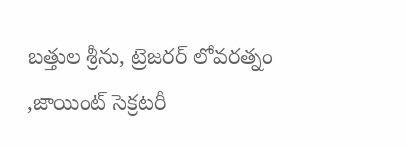బత్తుల శ్రీను, ట్రెజరర్ లోవరత్నం ,జాయింట్ సెక్రటరీ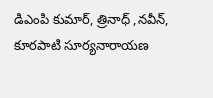డిఎంపి కుమార్, త్రినాధ్ ,నవీన్, కూరపాటి సూర్యనారాయణ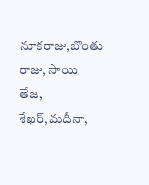నూకరాజు,బొంతు రాజు, సాయి తేజ, శేఖర్,మదీనా,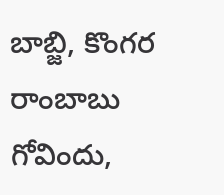బాబ్జి, కొంగర రాంబాబు గోవిందు,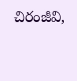చిరంజీవి,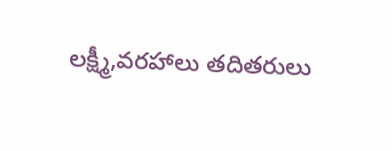లక్ష్మీ,వరహాలు తదితరులు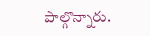పాల్గొన్నారు.